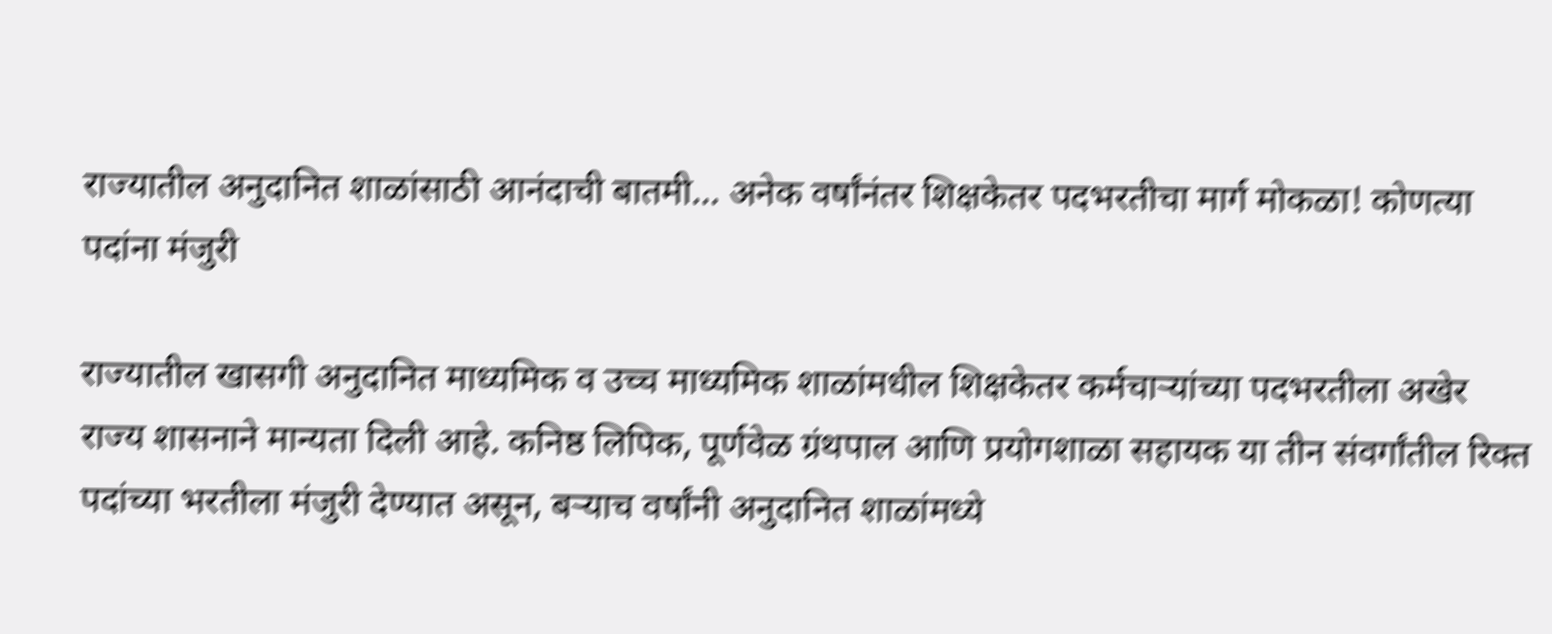राज्यातील अनुदानित शाळांसाठी आनंदाची बातमी… अनेक वर्षांनंतर शिक्षकेतर पदभरतीचा मार्ग मोकळा! कोणत्या पदांना मंजुरी

राज्यातील खासगी अनुदानित माध्यमिक व उच्च माध्यमिक शाळांमधील शिक्षकेतर कर्मचाऱ्यांच्या पदभरतीला अखेर राज्य शासनाने मान्यता दिली आहे. कनिष्ठ लिपिक, पूर्णवेळ ग्रंथपाल आणि प्रयोगशाळा सहायक या तीन संवर्गांतील रिक्त पदांच्या भरतीला मंजुरी देण्यात असून, बऱ्याच वर्षांनी अनुदानित शाळांमध्ये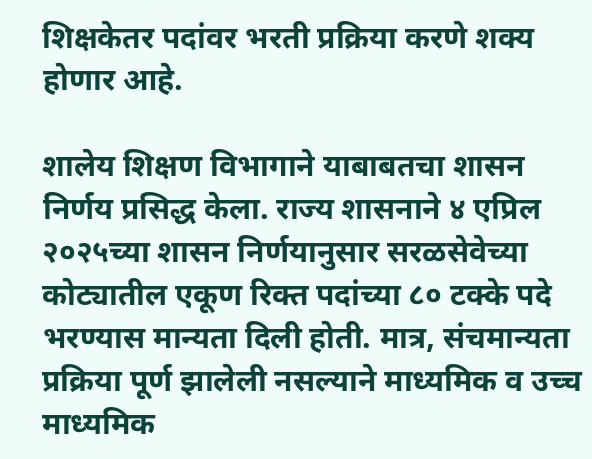शिक्षकेतर पदांवर भरती प्रक्रिया करणे शक्य होणार आहे.

शालेय शिक्षण विभागाने याबाबतचा शासन निर्णय प्रसिद्ध केला. राज्य शासनाने ४ एप्रिल २०२५च्या शासन निर्णयानुसार सरळसेवेच्या कोट्यातील एकूण रिक्त पदांच्या ८० टक्के पदे भरण्यास मान्यता दिली होती. मात्र, संचमान्यता प्रक्रिया पूर्ण झालेली नसल्याने माध्यमिक व उच्च माध्यमिक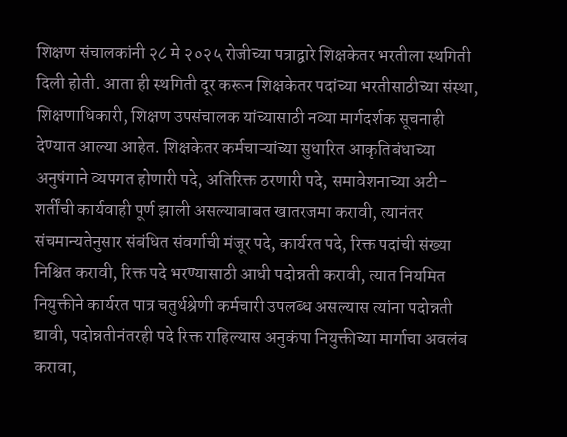शिक्षण संचालकांनी २८ मे २०२५ रोजीच्या पत्राद्वारे शिक्षकेतर भरतीला स्थगिती दिली होती. आता ही स्थगिती दूर करून शिक्षकेतर पदांच्या भरतीसाठीच्या संस्था, शिक्षणाधिकारी, शिक्षण उपसंचालक यांच्यासाठी नव्या मार्गदर्शक सूचनाही देण्यात आल्या आहेत. शिक्षकेतर कर्मचाऱ्यांच्या सुधारित आकृतिबंधाच्या अनुषंगाने व्यपगत होणारी पदे, अतिरिक्त ठरणारी पदे, समावेशनाच्या अटी-शर्तींची कार्यवाही पूर्ण झाली असल्याबाबत खातरजमा करावी, त्यानंतर संचमान्यतेनुसार संबंधित संवर्गाची मंजूर पदे, कार्यरत पदे, रिक्त पदांची संख्या निश्चित करावी, रिक्त पदे भरण्यासाठी आधी पदोन्नती करावी, त्यात नियमित नियुक्तीने कार्यरत पात्र चतुर्थश्रेणी कर्मचारी उपलब्ध असल्यास त्यांना पदोन्नती द्यावी, पदोन्नतीनंतरही पदे रिक्त राहिल्यास अनुकंपा नियुक्तीच्या मार्गाचा अवलंब करावा,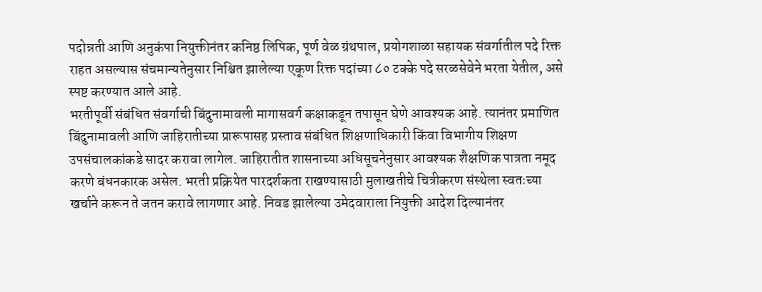पदोन्नती आणि अनुकंपा नियुक्तीनंतर कनिष्ठ लिपिक, पूर्ण वेळ ग्रंथपाल, प्रयोगशाळा सहायक संवर्गातील पदे रिक्त राहत असल्यास संचमान्यतेनुसार निश्चित झालेल्या एकूण रिक्त पदांच्या ८० टक्के पदे सरळसेवेने भरता येतील, असे स्पष्ट करण्यात आले आहे.
भरतीपूर्वी संबंधित संवर्गाची बिंदुनामावली मागासवर्ग कक्षाकडून तपासून घेणे आवश्यक आहे. त्यानंतर प्रमाणित बिंदुनामावली आणि जाहिरातीच्या प्रारूपासह प्रस्ताव संबंधित शिक्षणाधिकारी किंवा विभागीय शिक्षण उपसंचालकांकडे सादर करावा लागेल. जाहिरातीत शासनाच्या अधिसूचनेनुसार आवश्यक शैक्षणिक पात्रता नमूद करणे बंधनकारक असेल. भरती प्रक्रियेत पारदर्शकता राखण्यासाठी मुलाखतीचे चित्रीकरण संस्थेला स्वतःच्या खर्चाने करून ते जतन करावे लागणार आहे. निवड झालेल्या उमेदवाराला नियुक्ती आदेश दिल्यानंतर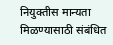नियुक्तीस मान्यता मिळण्यासाठी संबंधित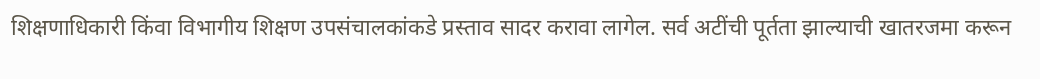शिक्षणाधिकारी किंवा विभागीय शिक्षण उपसंचालकांकडे प्रस्ताव सादर करावा लागेल. सर्व अटींची पूर्तता झाल्याची खातरजमा करून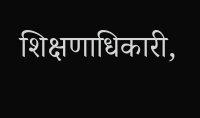शिक्षणाधिकारी,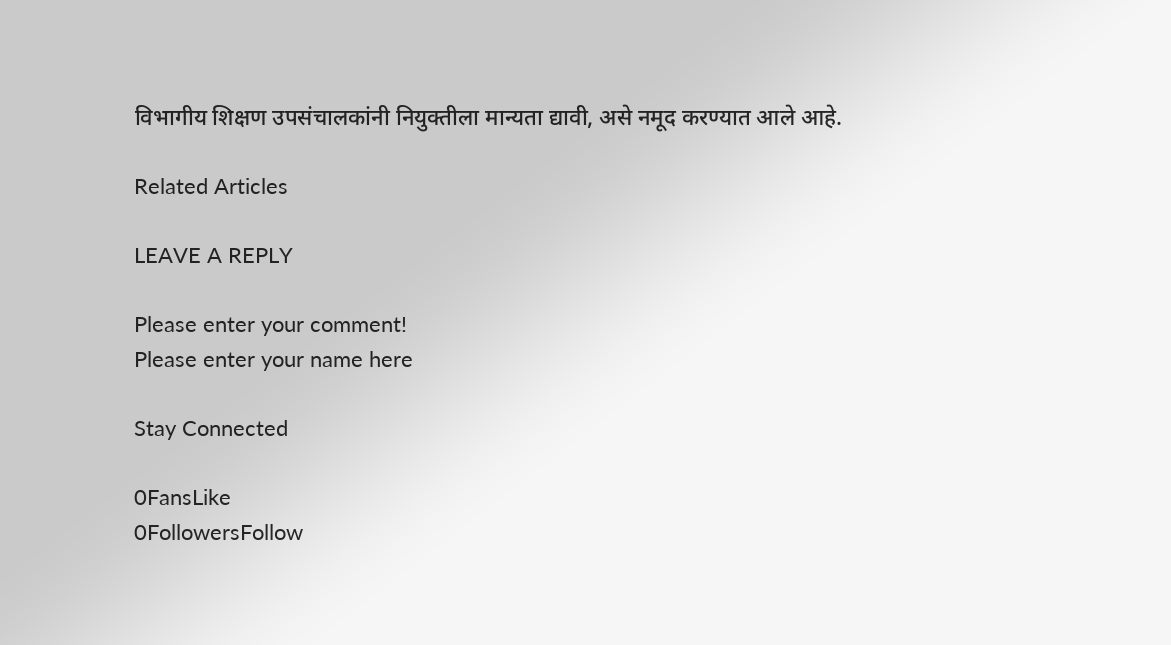विभागीय शिक्षण उपसंचालकांनी नियुक्तीला मान्यता द्यावी, असे नमूद करण्यात आले आहे.

Related Articles

LEAVE A REPLY

Please enter your comment!
Please enter your name here

Stay Connected

0FansLike
0FollowersFollow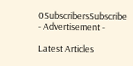0SubscribersSubscribe
- Advertisement -

Latest Articles